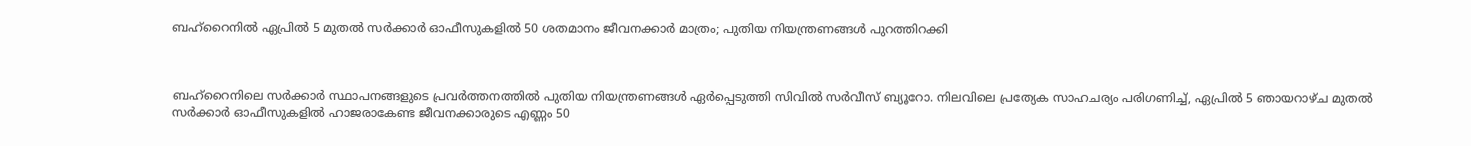ബഹ്‌റൈനിൽ ഏപ്രിൽ 5 മുതൽ സർക്കാർ ഓഫീസുകളിൽ 50 ശതമാനം ജീവനക്കാർ മാത്രം; പുതിയ നിയന്ത്രണങ്ങൾ പുറത്തിറക്കി



ബഹ്‌റൈനിലെ സർക്കാർ സ്ഥാപനങ്ങളുടെ പ്രവർത്തനത്തിൽ പുതിയ നിയന്ത്രണങ്ങൾ ഏർപ്പെടുത്തി സിവിൽ സർവീസ് ബ്യൂറോ. നിലവിലെ പ്രത്യേക സാഹചര്യം പരിഗണിച്ച്, ഏപ്രിൽ 5 ഞായറാഴ്ച മുതൽ സർക്കാർ ഓഫീസുകളിൽ ഹാജരാകേണ്ട ജീവനക്കാരുടെ എണ്ണം 50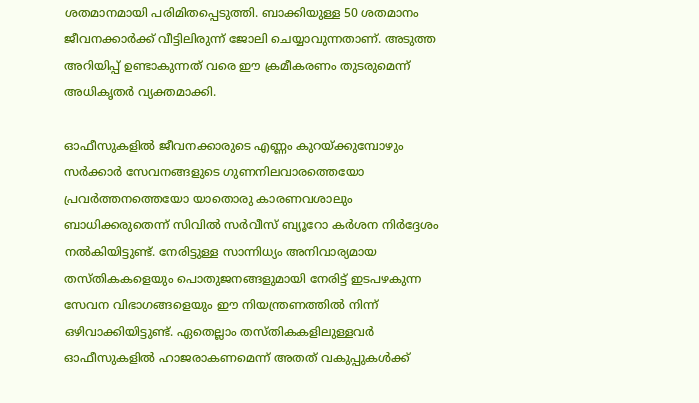ശതമാനമായി പരിമിതപ്പെടുത്തി. ബാക്കിയുള്ള 50 ശതമാനം ജീവനക്കാർക്ക് വീട്ടിലിരുന്ന് ജോലി ചെയ്യാവുന്നതാണ്. അടുത്ത അറിയിപ്പ് ഉണ്ടാകുന്നത് വരെ ഈ ക്രമീകരണം തുടരുമെന്ന് അധികൃതർ വ്യക്തമാക്കി.

ഓഫീസുകളിൽ ജീവനക്കാരുടെ എണ്ണം കുറയ്ക്കുമ്പോഴും സർക്കാർ സേവനങ്ങളുടെ ഗുണനിലവാരത്തെയോ പ്രവർത്തനത്തെയോ യാതൊരു കാരണവശാലും ബാധിക്കരുതെന്ന് സിവിൽ സർവീസ് ബ്യൂറോ കർശന നിർദ്ദേശം നൽകിയിട്ടുണ്ട്. നേരിട്ടുള്ള സാന്നിധ്യം അനിവാര്യമായ തസ്തികകളെയും പൊതുജനങ്ങളുമായി നേരിട്ട് ഇടപഴകുന്ന സേവന വിഭാഗങ്ങളെയും ഈ നിയന്ത്രണത്തിൽ നിന്ന് ഒഴിവാക്കിയിട്ടുണ്ട്. ഏതെല്ലാം തസ്തികകളിലുള്ളവർ ഓഫീസുകളിൽ ഹാജരാകണമെന്ന് അതത് വകുപ്പുകൾക്ക്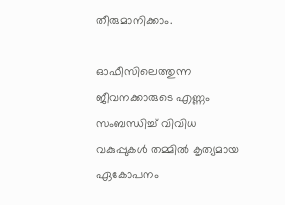തീരുമാനിക്കാം.

ഓഫീസിലെത്തുന്ന ജീവനക്കാരുടെ എണ്ണം സംബന്ധിച്ച് വിവിധ വകുപ്പുകൾ തമ്മിൽ കൃത്യമായ ഏകോപനം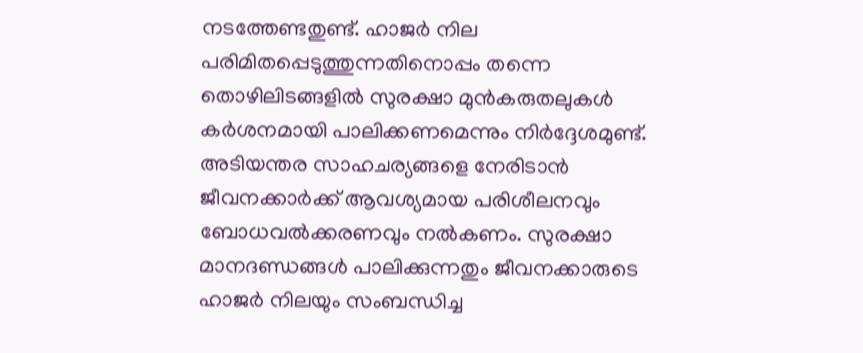നടത്തേണ്ടതുണ്ട്. ഹാജർ നില പരിമിതപ്പെടുത്തുന്നതിനൊപ്പം തന്നെ തൊഴിലിടങ്ങളിൽ സുരക്ഷാ മുൻകരുതലുകൾ കർശനമായി പാലിക്കണമെന്നും നിർദ്ദേശമുണ്ട്. അടിയന്തര സാഹചര്യങ്ങളെ നേരിടാൻ ജീവനക്കാർക്ക് ആവശ്യമായ പരിശീലനവും ബോധവൽക്കരണവും നൽകണം. സുരക്ഷാ മാനദണ്ഡങ്ങൾ പാലിക്കുന്നതും ജീവനക്കാരുടെ ഹാജർ നിലയും സംബന്ധിച്ച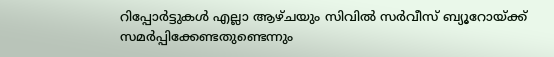റിപ്പോർട്ടുകൾ എല്ലാ ആഴ്ചയും സിവിൽ സർവീസ് ബ്യൂറോയ്ക്ക് സമർപ്പിക്കേണ്ടതുണ്ടെന്നും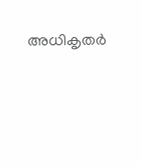അധികൃതർ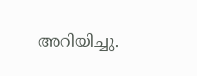അറിയിച്ചു.